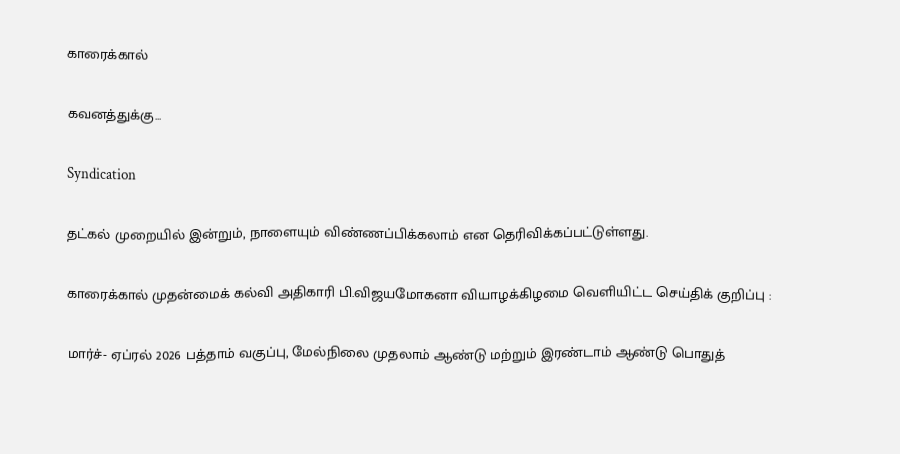காரைக்கால்

கவனத்துக்கு...

Syndication

தட்கல் முறையில் இன்றும், நாளையும் விண்ணப்பிக்கலாம் என தெரிவிக்கப்பட்டுள்ளது.

காரைக்கால் முதன்மைக் கல்வி அதிகாரி பி.விஜயமோகனா வியாழக்கிழமை வெளியிட்ட செய்திக் குறிப்பு :

மார்ச்- ஏப்ரல் 2026 பத்தாம் வகுப்பு, மேல்நிலை முதலாம் ஆண்டு மற்றும் இரண்டாம் ஆண்டு பொதுத்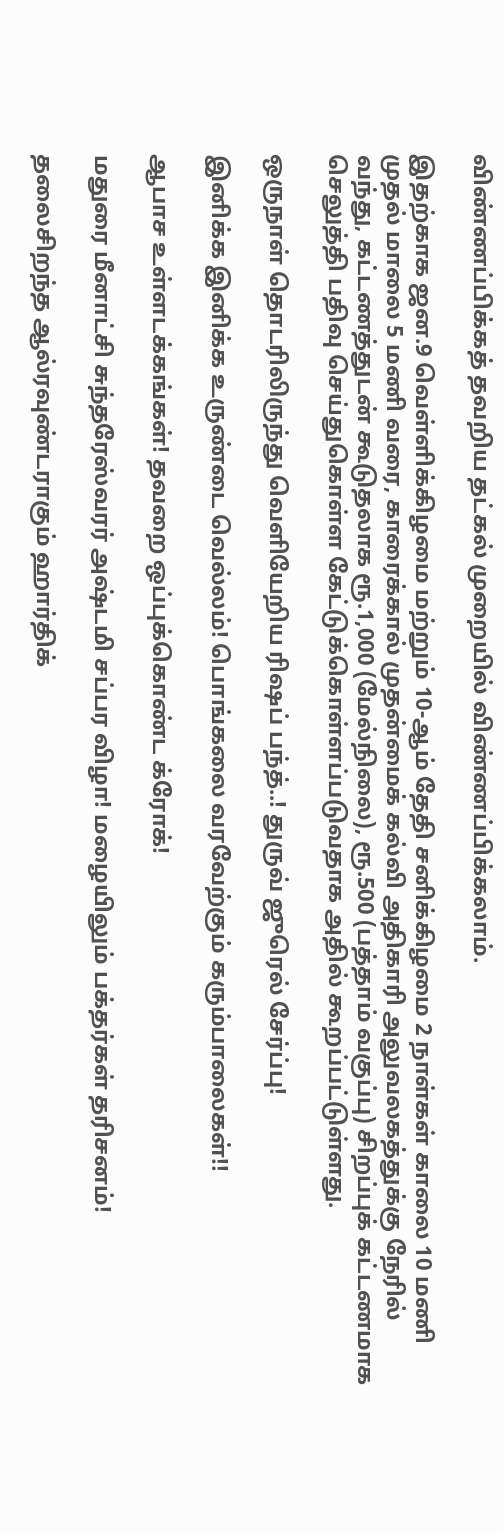விண்ணப்பிக்கத் தவறிய தட்கல் முறையில் விண்ணப்பிக்கலாம்.

இதற்காக ஜன.9 வெள்ளிக்கிழமை மற்றும் 10-ஆம் தேதி சனிக்கிழமை 2 நாள்கள் காலை 10 மணி முதல் மாலை 5 மணி வரை, காரைக்கால் முதன்மைக் கல்வி அதிகாரி அலுவலகத்துக்கு நேரில் வந்து, கட்டணத்துடன் கூடுதலாக ரூ.1,000 (மேல்நிலை), ரூ.500 (பத்தாம் வகுப்பு) சிறப்புக் கட்டணமாக செலுத்தி பதிவு செய்துகொள்ள கேட்டுக்கொள்ளப்படுவதாக அதில் கூறப்பட்டுள்ளது.

ஒருநாள் தொடரிலிருந்து வெளியேறிய ரிஷப் பந்த்..! துருவ் ஜுரெல் சேர்ப்பு!

இனிக்க இனிக்க உருண்டை வெல்லம்! பொங்கலை வரவேற்கும் கரும்பாலைகள்!!

ஆபாச உள்ளடக்கங்கள்! தவறை ஒப்புக்கொண்ட க்ரோக்!

மதுரை மீனாட்சி சுந்தரேஸ்வரர் அஷ்டமி சப்பர விழா! மழையிலும் பக்தர்கள் தரிசனம்!

தலைசிறந்த ஆல்ரவுண்டராகும் ஹார்திக்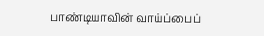பாண்டியாவின் வாய்ப்பைப்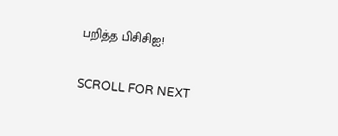பறித்த பிசிசிஐ!

SCROLL FOR NEXT